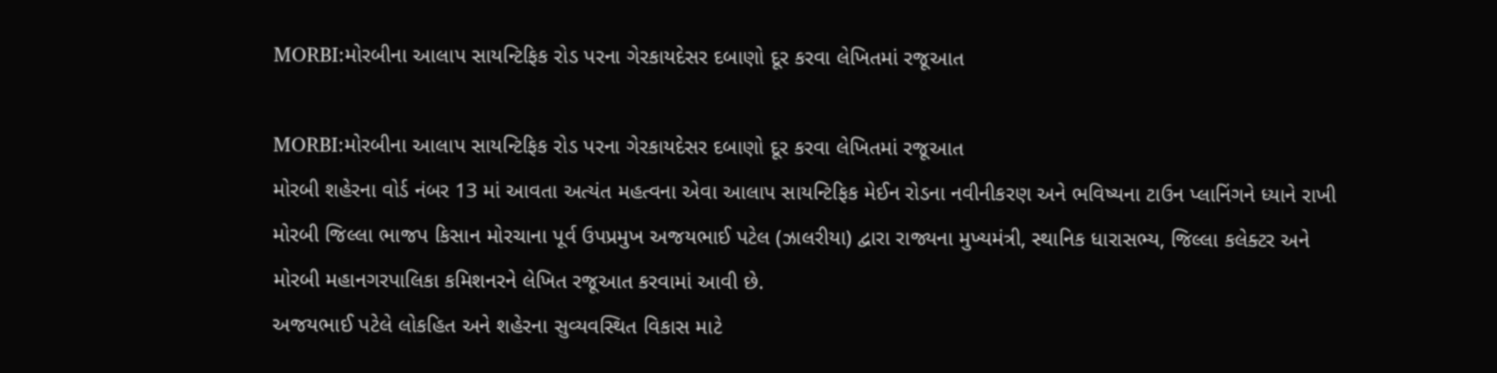MORBI:મોરબીના આલાપ સાયન્ટિફિક રોડ પરના ગેરકાયદેસર દબાણો દૂર કરવા લેખિતમાં રજૂઆત

MORBI:મોરબીના આલાપ સાયન્ટિફિક રોડ પરના ગેરકાયદેસર દબાણો દૂર કરવા લેખિતમાં રજૂઆત
મોરબી શહેરના વોર્ડ નંબર 13 માં આવતા અત્યંત મહત્વના એવા આલાપ સાયન્ટિફિક મેઈન રોડના નવીનીકરણ અને ભવિષ્યના ટાઉન પ્લાનિંગને ધ્યાને રાખી મોરબી જિલ્લા ભાજપ કિસાન મોરચાના પૂર્વ ઉપપ્રમુખ અજયભાઈ પટેલ (ઝાલરીયા) દ્વારા રાજ્યના મુખ્યમંત્રી, સ્થાનિક ધારાસભ્ય, જિલ્લા કલેક્ટર અને મોરબી મહાનગરપાલિકા કમિશનરને લેખિત રજૂઆત કરવામાં આવી છે.
અજયભાઈ પટેલે લોકહિત અને શહેરના સુવ્યવસ્થિત વિકાસ માટે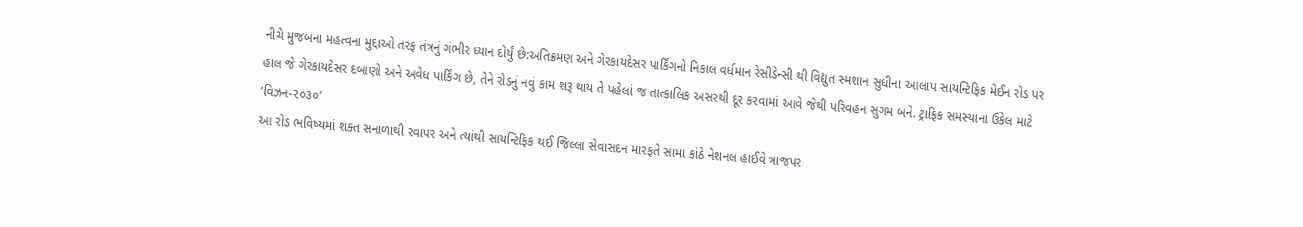નીચે મુજબના મહત્વના મુદ્દાઓ તરફ તંત્રનું ગંભીર ધ્યાન દોર્યું છે:અતિક્રમણ અને ગેરકાયદેસર પાર્કિંગનો નિકાલ વર્ધમાન રેસીડેન્સી થી વિદ્યુત સ્મશાન સુધીના આલાપ સાયન્ટિફિક મેઈન રોડ પર હાલ જે ગેરકાયદેસર દબાણો અને અવેધ પાર્કિંગ છે, તેને રોડનું નવું કામ શરૂ થાય તે પહેલાં જ તાત્કાલિક અસરથી દૂર કરવામાં આવે જેથી પરિવહન સુગમ બને. ટ્રાફિક સમસ્યાના ઉકેલ માટે ‘વિઝન-૨૦૩૦’
આ રોડ ભવિષ્યમાં શક્ત સનાળાથી રવાપર અને ત્યાંથી સાયન્ટિફિક થઈ જિલ્લા સેવાસદન મારફતે સામા કાંઠે નેશનલ હાઈવે ત્રાજપર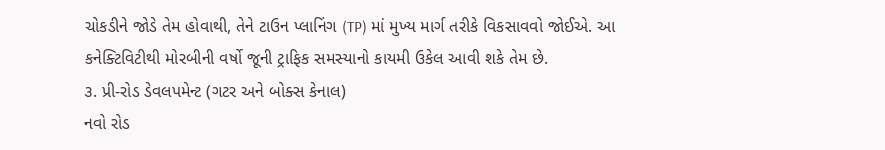ચોકડીને જોડે તેમ હોવાથી, તેને ટાઉન પ્લાનિંગ (TP) માં મુખ્ય માર્ગ તરીકે વિકસાવવો જોઈએ. આ કનેક્ટિવિટીથી મોરબીની વર્ષો જૂની ટ્રાફિક સમસ્યાનો કાયમી ઉકેલ આવી શકે તેમ છે.
૩. પ્રી-રોડ ડેવલપમેન્ટ (ગટર અને બોક્સ કેનાલ)
નવો રોડ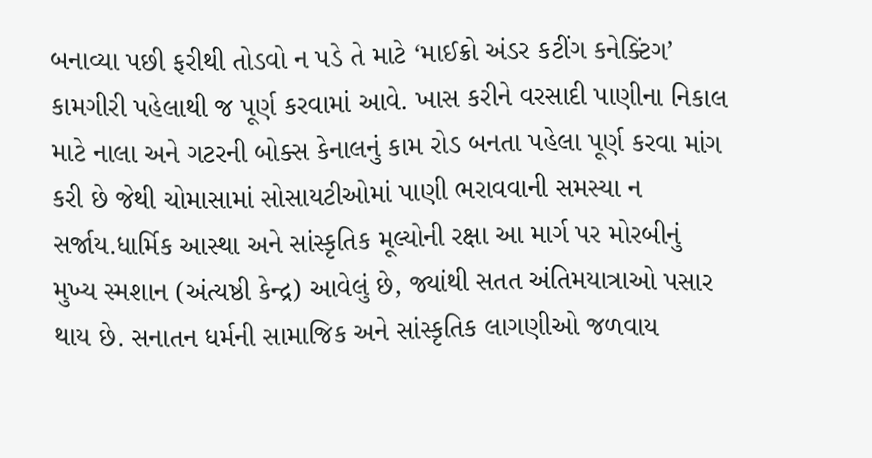બનાવ્યા પછી ફરીથી તોડવો ન પડે તે માટે ‘માઈક્રો અંડર કટીંગ કનેક્ટિંગ’ કામગીરી પહેલાથી જ પૂર્ણ કરવામાં આવે. ખાસ કરીને વરસાદી પાણીના નિકાલ માટે નાલા અને ગટરની બોક્સ કેનાલનું કામ રોડ બનતા પહેલા પૂર્ણ કરવા માંગ કરી છે જેથી ચોમાસામાં સોસાયટીઓમાં પાણી ભરાવવાની સમસ્યા ન સર્જાય.ધાર્મિક આસ્થા અને સાંસ્કૃતિક મૂલ્યોની રક્ષા આ માર્ગ પર મોરબીનું મુખ્ય સ્મશાન (અંત્યષ્ઠી કેન્દ્ર) આવેલું છે, જ્યાંથી સતત અંતિમયાત્રાઓ પસાર થાય છે. સનાતન ધર્મની સામાજિક અને સાંસ્કૃતિક લાગણીઓ જળવાય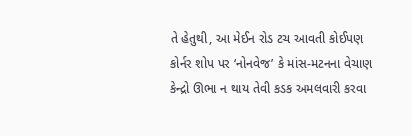તે હેતુથી, આ મેઈન રોડ ટચ આવતી કોઈપણ કોર્નર શોપ પર ‘નોનવેજ’ કે માંસ-મટનના વેચાણ કેન્દ્રો ઊભા ન થાય તેવી કડક અમલવારી કરવા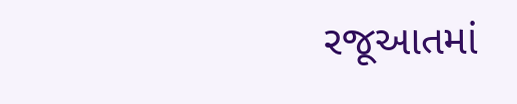રજૂઆતમાં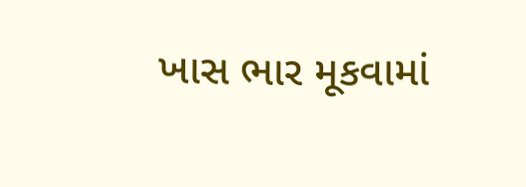ખાસ ભાર મૂકવામાં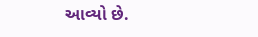આવ્યો છે.